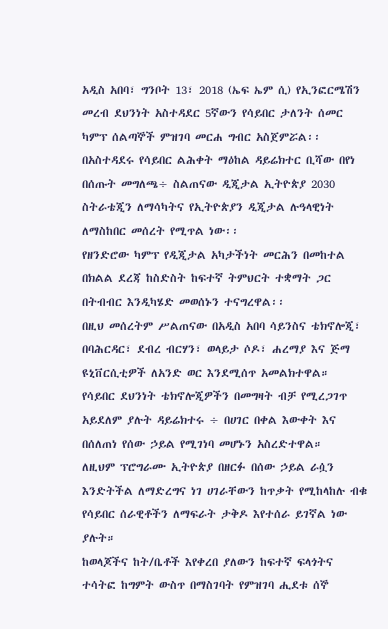አዲስ አበባ፣ ግንቦት 13፣ 2018 (ኤፍ ኤም ሲ) የኢንፎርሜሽን መረብ ደህንነት አስተዳደር 5ኛውን የሳይበር ታለንት ሰመር ካምፕ ሰልጣኞች ምዝገባ መርሐ ግብር አስጀምሯል፡፡
በአስተዳደሩ የሳይበር ልሕቀት ማዕከል ዳይሬክተር ቢሻው በየነ በሰጡት መግለጫ÷ ስልጠናው ዲጂታል ኢትዮጵያ 2030 ስትራቴጂን ለማሳካትና የኢትዮጵያን ዲጂታል ሉዓላዊነት ለማስከበር መሰረት የሚጥል ነው፡፡
የዘንድሮው ካምፕ የዲጂታል አካታችነት መርሕን በመከተል በክልል ደረጃ ከስድስት ከፍተኛ ትምህርት ተቋማት ጋር በትብብር እንዲካሄድ መወሰኑን ተናግረዋል፡፡
በዚህ መሰረትም ሥልጠናው በአዲስ አበባ ሳይንስና ቴክኖሎጂ፣ በባሕርዳር፣ ደብረ ብርሃን፣ ወላይታ ሶዶ፣ ሐረማያ እና ጅማ ዩኒቨርሲቲዎች ለአንድ ወር እንደሚሰጥ አመልክተዋል።
የሳይበር ደህንነት ቴክኖሎጂዎችን በመግዛት ብቻ የሚረጋገጥ አይደለም ያሉት ዳይሬክተሩ ÷ በሀገር በቀል እውቀት እና በሰለጠነ የሰው ኃይል የሚገነባ መሆኑን አስረድተዋል።
ለዚህም ፕሮግራሙ ኢትዮጵያ በዘርፉ በሰው ኃይል ራሷን እንድትችል ለማድረግና ነገ ሀገራቸውን ከጥቃት የሚከላከሉ ብቁ የሳይበር ሰራዊቶችን ለማፍራት ታቅዶ እየተሰራ ይገኛል ነው ያሉት።
ከወላጆችና ከት/ቤቶች እየቀረበ ያለውን ከፍተኛ ፍላጎትና ተሳትፎ ከግምት ውስጥ በማስገባት የምዝገባ ሒደቱ ሰኞ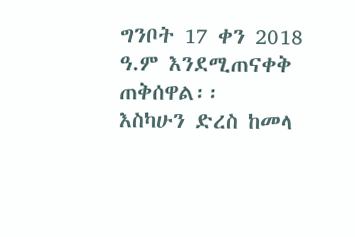ግንቦት 17 ቀን 2018 ዓ.ም እንደሚጠናቀቅ ጠቅሰዋል፡፡
እስካሁን ድረስ ከመላ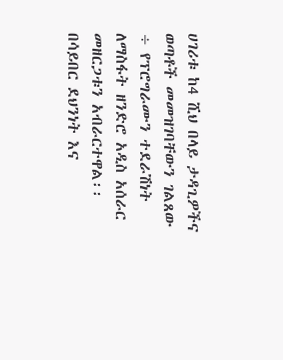ሀገሪቱ ከ4 ሺህ በላይ ታዳጊዎችና ወጣቶች መመዝገባቸውን ገልጸው ÷ የፕሮግራሙን ተደራሽነት ለማስፋት ዘንድሮ አዲስ አሰራር መዘርጋቱን አብራርተዋል፡፡
በሳይበር ደህንነት እና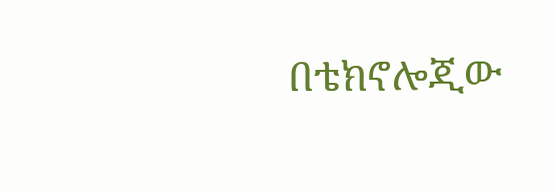በቴክኖሎጂው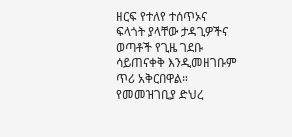ዘርፍ የተለየ ተሰጥኦና ፍላጎት ያላቸው ታዳጊዎችና ወጣቶች የጊዜ ገደቡ ሳይጠናቀቅ እንዲመዘገቡም ጥሪ አቅርበዋል።
የመመዝገቢያ ድህረ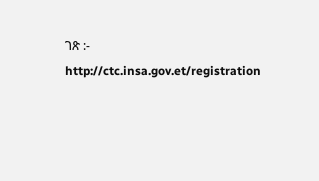ገጽ :- http://ctc.insa.gov.et/registration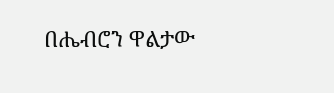በሔብሮን ዋልታው